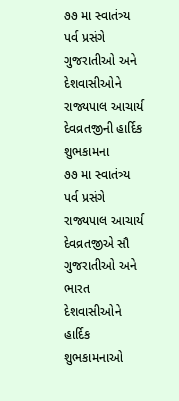૭૭ મા સ્વાતંત્ર્ય પર્વ પ્રસંગે ગુજરાતીઓ અને દેશવાસીઓને રાજ્યપાલ આચાર્ય દેવવ્રતજીની હાર્દિક શુભકામના
૭૭ મા સ્વાતંત્ર્ય પર્વ પ્રસંગે રાજ્યપાલ આચાર્ય દેવવ્રતજીએ સૌ ગુજરાતીઓ અને ભારત દેશવાસીઓને હાર્દિક શુભકામનાઓ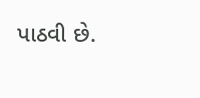પાઠવી છે.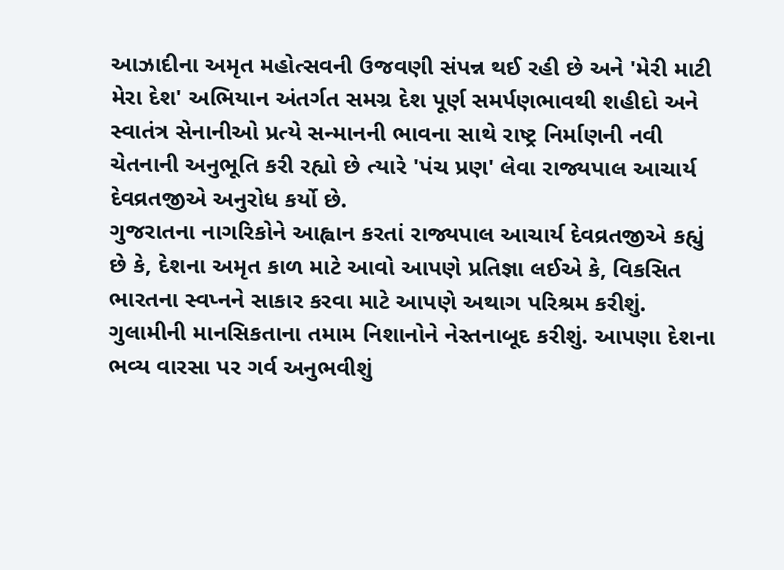આઝાદીના અમૃત મહોત્સવની ઉજવણી સંપન્ન થઈ રહી છે અને 'મેરી માટી મેરા દેશ' અભિયાન અંતર્ગત સમગ્ર દેશ પૂર્ણ સમર્પણભાવથી શહીદો અને સ્વાતંત્ર સેનાનીઓ પ્રત્યે સન્માનની ભાવના સાથે રાષ્ટ્ર નિર્માણની નવી ચેતનાની અનુભૂતિ કરી રહ્યો છે ત્યારે 'પંચ પ્રણ' લેવા રાજ્યપાલ આચાર્ય દેવવ્રતજીએ અનુરોધ કર્યો છે.
ગુજરાતના નાગરિકોને આહ્વાન કરતાં રાજ્યપાલ આચાર્ય દેવવ્રતજીએ કહ્યું છે કે, દેશના અમૃત કાળ માટે આવો આપણે પ્રતિજ્ઞા લઈએ કે, વિકસિત ભારતના સ્વપ્નને સાકાર કરવા માટે આપણે અથાગ પરિશ્રમ કરીશું. ગુલામીની માનસિકતાના તમામ નિશાનોને નેસ્તનાબૂદ કરીશું. આપણા દેશના ભવ્ય વારસા પર ગર્વ અનુભવીશું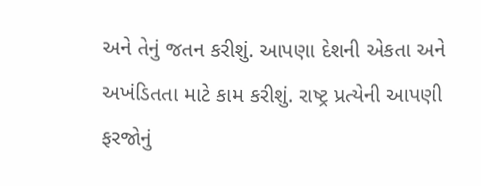અને તેનું જતન કરીશું. આપણા દેશની એકતા અને અખંડિતતા માટે કામ કરીશું. રાષ્ટ્ર પ્રત્યેની આપણી ફરજોનું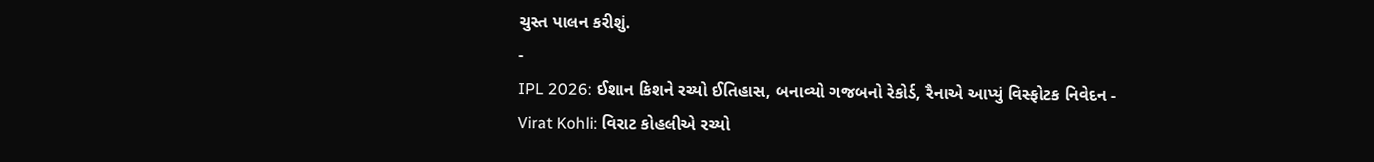ચુસ્ત પાલન કરીશું.
-
IPL 2026: ઈશાન કિશને રચ્યો ઈતિહાસ, બનાવ્યો ગજબનો રેકોર્ડ, રૈનાએ આપ્યું વિસ્ફોટક નિવેદન -
Virat Kohli: વિરાટ કોહલીએ રચ્યો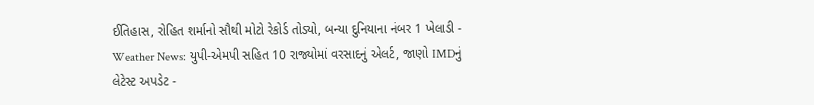ઈતિહાસ, રોહિત શર્માનો સૌથી મોટો રેકોર્ડ તોડ્યો, બન્યા દુનિયાના નંબર 1 ખેલાડી -
Weather News: યુપી-એમપી સહિત 10 રાજ્યોમાં વરસાદનું એલર્ટ, જાણો IMDનું લેટેસ્ટ અપડેટ -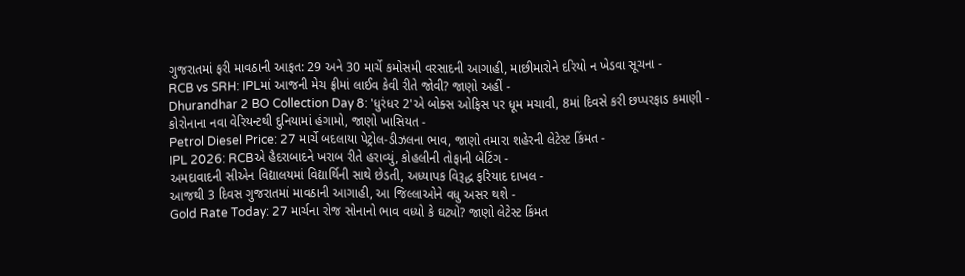ગુજરાતમાં ફરી માવઠાની આફત: 29 અને 30 માર્ચે કમોસમી વરસાદની આગાહી, માછીમારોને દરિયો ન ખેડવા સૂચના -
RCB vs SRH: IPLમાં આજની મેચ ફ્રીમાં લાઈવ કેવી રીતે જોવી? જાણો અહીં -
Dhurandhar 2 BO Collection Day 8: 'ધુરંધર 2'એ બોક્સ ઓફિસ પર ધૂમ મચાવી, 8માં દિવસે કરી છપ્પરફાડ કમાણી -
કોરોનાના નવા વેરિયન્ટથી દુનિયામાં હંગામો, જાણો ખાસિયત -
Petrol Diesel Price: 27 માર્ચે બદલાયા પેટ્રોલ-ડીઝલના ભાવ, જાણો તમારા શહેરની લેટેસ્ટ કિંમત -
IPL 2026: RCBએ હૈદરાબાદને ખરાબ રીતે હરાવ્યું, કોહલીની તોફાની બેટિંગ -
અમદાવાદની સીએન વિદ્યાલયમાં વિદ્યાર્થિની સાથે છેડતી, અધ્યાપક વિરૂદ્ધ ફરિયાદ દાખલ -
આજથી 3 દિવસ ગુજરાતમાં માવઠાની આગાહી, આ જિલ્લાઓને વધુ અસર થશે -
Gold Rate Today: 27 માર્ચના રોજ સોનાનો ભાવ વધ્યો કે ઘટ્યો? જાણો લેટેસ્ટ કિંમત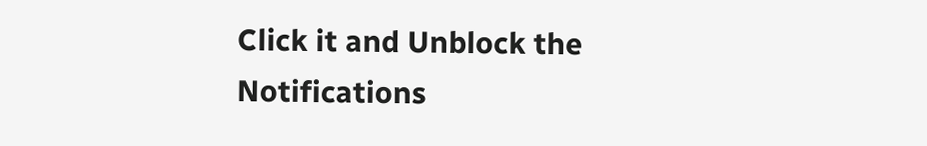Click it and Unblock the Notifications